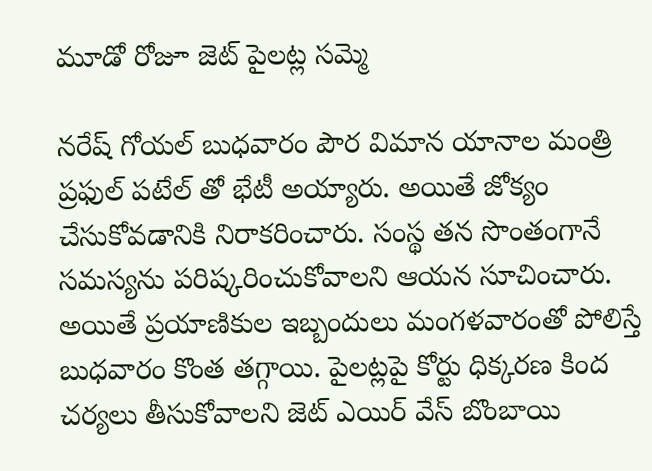మూడో రోజూ జెట్ పైలట్ల సమ్మె

నరేష్ గోయల్ బుధవారం పౌర విమాన యానాల మంత్రి ప్రఫుల్ పటేల్ తో భేటీ అయ్యారు. అయితే జోక్యం చేసుకోవడానికి నిరాకరించారు. సంస్థ తన సొంతంగానే సమస్యను పరిష్కరించుకోవాలని ఆయన సూచించారు. అయితే ప్రయాణికుల ఇబ్బందులు మంగళవారంతో పోలిస్తే బుధవారం కొంత తగ్గాయి. పైలట్లపై కోర్టు ధిక్కరణ కింద చర్యలు తీసుకోవాలని జెట్ ఎయిర్ వేస్ బొంబాయి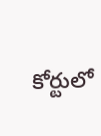కోర్టులో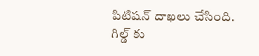పిటిషన్ దాఖలు చేసింది. గిల్డ్ కు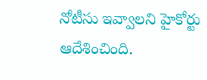నోటీసు ఇవ్వాలని హైకోర్టు ఆదేశించింది.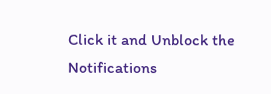Click it and Unblock the Notifications